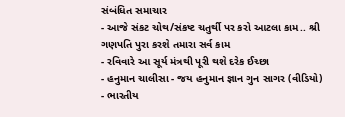સંબંધિત સમાચાર
- આજે સંકટ ચોથ/સંકષ્ટ ચતુર્થી પર કરો આટલા કામ.. શ્રી ગણપતિ પુરા કરશે તમારા સર્વ કામ
- રવિવારે આ સૂર્ય મંત્રથી પૂરી થશે દરેક ઈચ્છા
- હનુમાન ચાલીસા - જય હનુમાન જ્ઞાન ગુન સાગર (વીડિયો)
- ભારતીય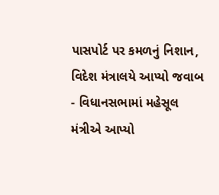પાસપોર્ટ પર કમળનું નિશાન, વિદેશ મંત્રાલયે આપ્યો જવાબ
- વિધાનસભામાં મહેસૂલ મંત્રીએ આપ્યો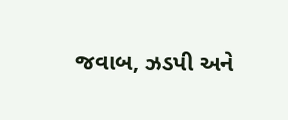જવાબ, ઝડપી અને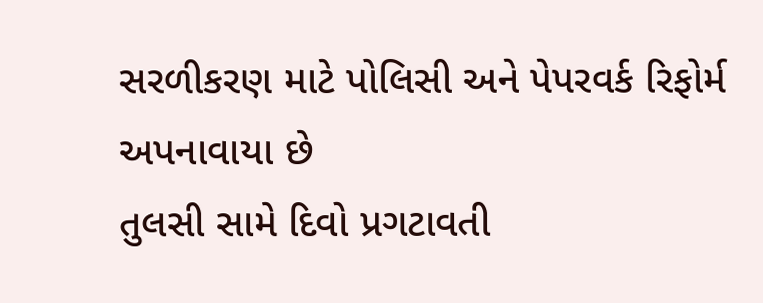સરળીકરણ માટે પોલિસી અને પેપરવર્ક રિફોર્મ અપનાવાયા છે
તુલસી સામે દિવો પ્રગટાવતી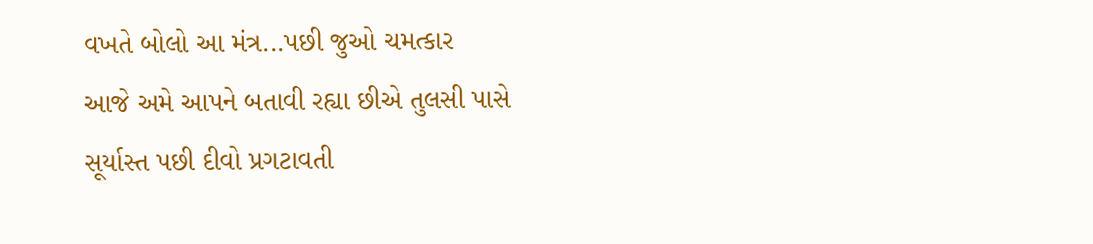વખતે બોલો આ મંત્ર...પછી જુઓ ચમત્કાર
આજે અમે આપને બતાવી રહ્યા છીએ તુલસી પાસે સૂર્યાસ્ત પછી દીવો પ્રગટાવતી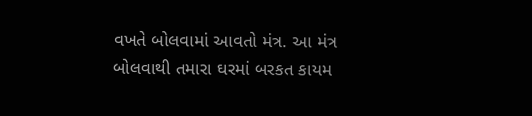વખતે બોલવામાં આવતો મંત્ર. આ મંત્ર બોલવાથી તમારા ઘરમાં બરકત કાયમ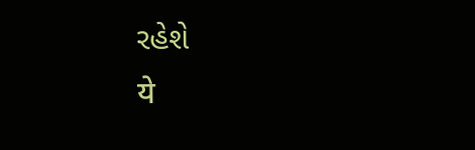રહેશે
ये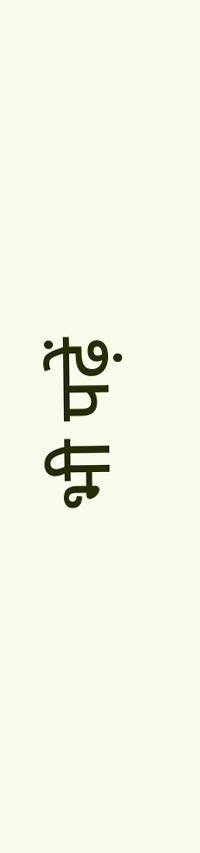भी पढ़ें